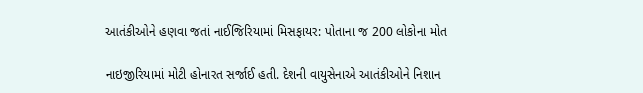આતંકીઓને હણવા જતાં નાઈજિરિયામાં મિસફાયર: પોતાના જ 200 લોકોના મોત

નાઇજીરિયામાં મોટી હોનારત સર્જાઈ હતી. દેશની વાયુસેનાએ આતંકીઓને નિશાન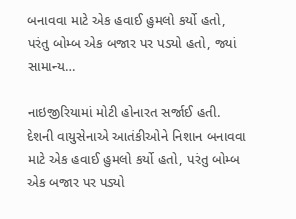બનાવવા માટે એક હવાઈ હુમલો કર્યો હતો, પરંતુ બોમ્બ એક બજાર પર પડ્યો હતો, જ્યાં સામાન્ય…

નાઇજીરિયામાં મોટી હોનારત સર્જાઈ હતી. દેશની વાયુસેનાએ આતંકીઓને નિશાન બનાવવા માટે એક હવાઈ હુમલો કર્યો હતો, પરંતુ બોમ્બ એક બજાર પર પડ્યો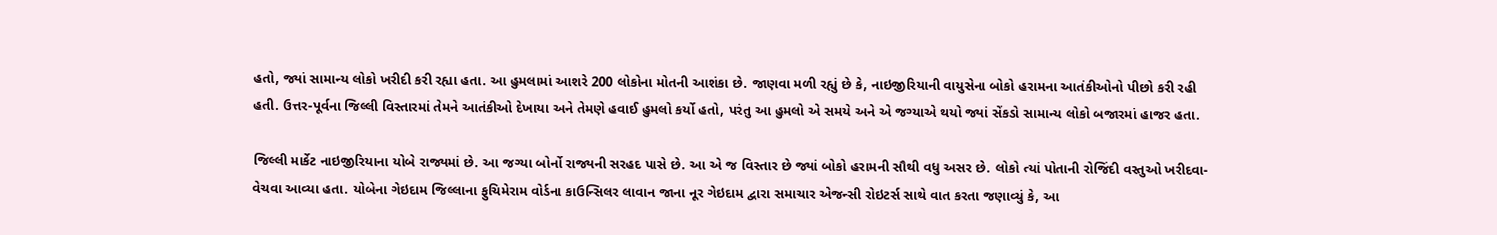હતો, જ્યાં સામાન્ય લોકો ખરીદી કરી રહ્યા હતા. આ હુમલામાં આશરે 200 લોકોના મોતની આશંકા છે. જાણવા મળી રહ્યું છે કે, નાઇજીરિયાની વાયુસેના બોકો હરામના આતંકીઓનો પીછો કરી રહી હતી. ઉત્તર-પૂર્વના જિલ્લી વિસ્તારમાં તેમને આતંકીઓ દેખાયા અને તેમણે હવાઈ હુમલો કર્યો હતો, પરંતુ આ હુમલો એ સમયે અને એ જગ્યાએ થયો જ્યાં સેંકડો સામાન્ય લોકો બજારમાં હાજર હતા.

જિલ્લી માર્કેટ નાઇજીરિયાના યોબે રાજ્યમાં છે. આ જગ્યા બોર્નો રાજ્યની સરહદ પાસે છે. આ એ જ વિસ્તાર છે જ્યાં બોકો હરામની સૌથી વધુ અસર છે. લોકો ત્યાં પોતાની રોજિંદી વસ્તુઓ ખરીદવા-વેચવા આવ્યા હતા. યોબેના ગેઇદામ જિલ્લાના ફુચિમેરામ વોર્ડના કાઉન્સિલર લાવાન જાના નૂર ગેઇદામ દ્વારા સમાચાર એજન્સી રોઇટર્સ સાથે વાત કરતા જણાવ્યું કે, આ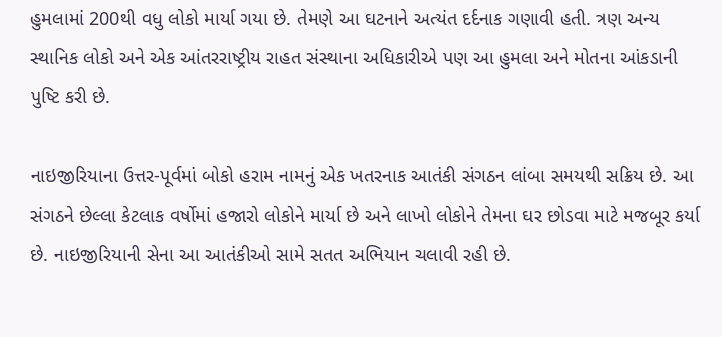હુમલામાં 200થી વધુ લોકો માર્યા ગયા છે. તેમણે આ ઘટનાને અત્યંત દર્દનાક ગણાવી હતી. ત્રણ અન્ય સ્થાનિક લોકો અને એક આંતરરાષ્ટ્રીય રાહત સંસ્થાના અધિકારીએ પણ આ હુમલા અને મોતના આંકડાની પુષ્ટિ કરી છે.

નાઇજીરિયાના ઉત્તર-પૂર્વમાં બોકો હરામ નામનું એક ખતરનાક આતંકી સંગઠન લાંબા સમયથી સક્રિય છે. આ સંગઠને છેલ્લા કેટલાક વર્ષોમાં હજારો લોકોને માર્યા છે અને લાખો લોકોને તેમના ઘર છોડવા માટે મજબૂર કર્યા છે. નાઇજીરિયાની સેના આ આતંકીઓ સામે સતત અભિયાન ચલાવી રહી છે.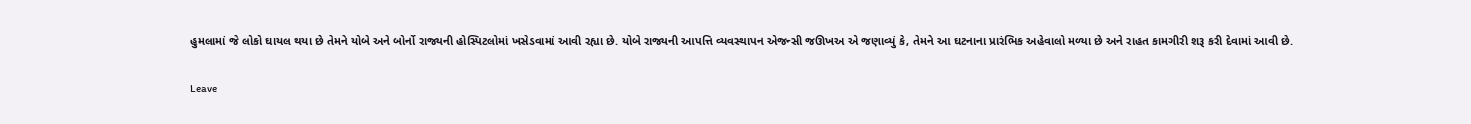હુમલામાં જે લોકો ઘાયલ થયા છે તેમને યોબે અને બોર્નો રાજ્યની હોસ્પિટલોમાં ખસેડવામાં આવી રહ્યા છે. યોબે રાજ્યની આપત્તિ વ્યવસ્થાપન એજન્સી જઊખઅ એ જણાવ્યું કે, તેમને આ ઘટનાના પ્રારંભિક અહેવાલો મળ્યા છે અને રાહત કામગીરી શરૂ કરી દેવામાં આવી છે.

Leave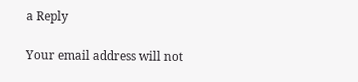a Reply

Your email address will not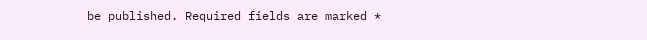be published. Required fields are marked *